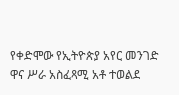የቀድሞው የኢትዮጵያ አየር መንገድ ዋና ሥራ አስፈጻሚ አቶ ተወልደ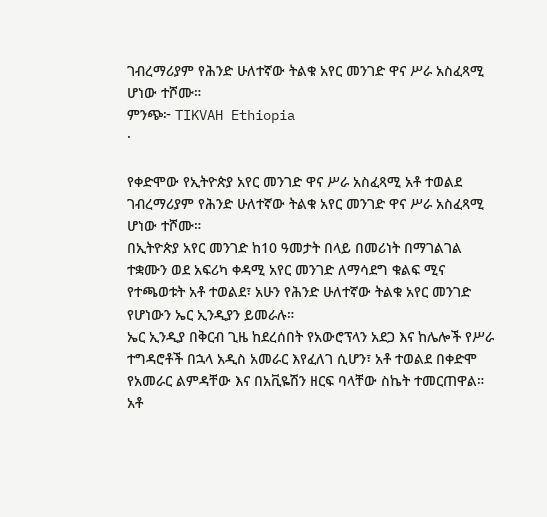ገብረማሪያም የሕንድ ሁለተኛው ትልቁ አየር መንገድ ዋና ሥራ አስፈጻሚ ሆነው ተሾሙ።
ምንጭ፦ TIKVAH Ethiopia
·

የቀድሞው የኢትዮጵያ አየር መንገድ ዋና ሥራ አስፈጻሚ አቶ ተወልደ ገብረማሪያም የሕንድ ሁለተኛው ትልቁ አየር መንገድ ዋና ሥራ አስፈጻሚ ሆነው ተሾሙ።
በኢትዮጵያ አየር መንገድ ከ10 ዓመታት በላይ በመሪነት በማገልገል ተቋሙን ወደ አፍሪካ ቀዳሚ አየር መንገድ ለማሳደግ ቁልፍ ሚና የተጫወቱት አቶ ተወልደ፣ አሁን የሕንድ ሁለተኛው ትልቁ አየር መንገድ የሆነውን ኤር ኢንዲያን ይመራሉ።
ኤር ኢንዲያ በቅርብ ጊዜ ከደረሰበት የአውሮፕላን አደጋ እና ከሌሎች የሥራ ተግዳሮቶች በኋላ አዲስ አመራር እየፈለገ ሲሆን፣ አቶ ተወልደ በቀድሞ የአመራር ልምዳቸው እና በአቪዬሽን ዘርፍ ባላቸው ስኬት ተመርጠዋል።
አቶ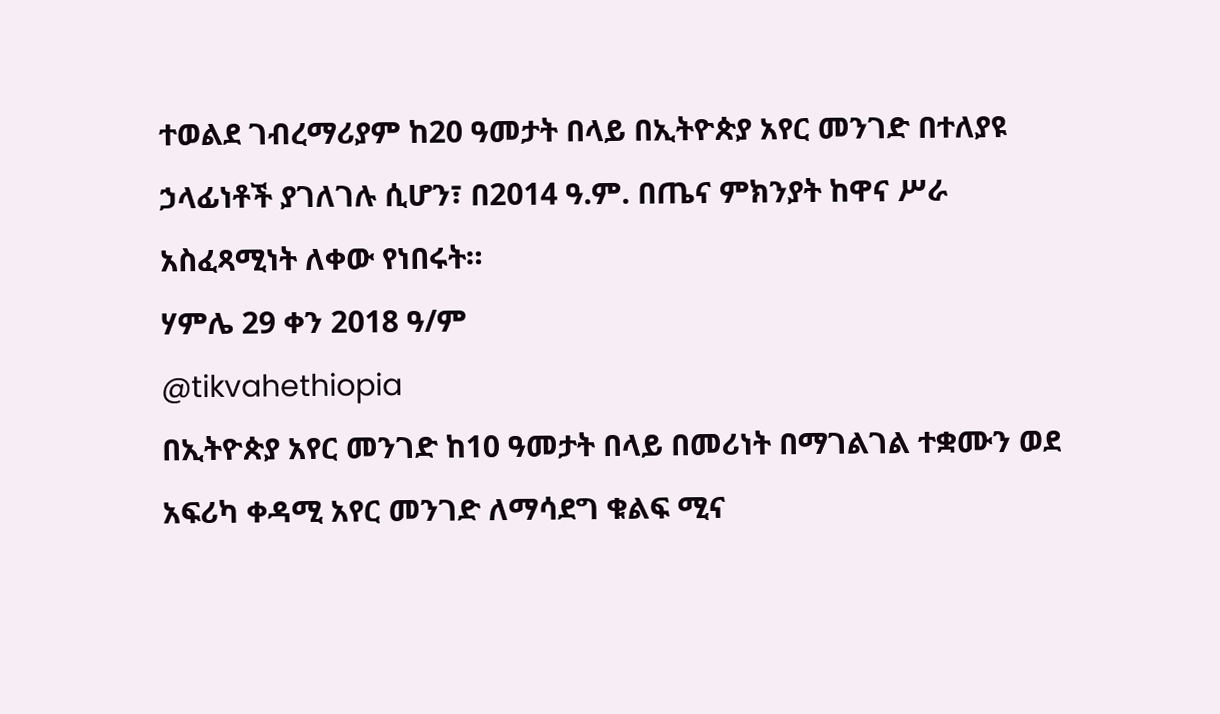ተወልደ ገብረማሪያም ከ20 ዓመታት በላይ በኢትዮጵያ አየር መንገድ በተለያዩ ኃላፊነቶች ያገለገሉ ሲሆን፣ በ2014 ዓ.ም. በጤና ምክንያት ከዋና ሥራ አስፈጻሚነት ለቀው የነበሩት።
ሃምሌ 29 ቀን 2018 ዓ/ም
@tikvahethiopia
በኢትዮጵያ አየር መንገድ ከ10 ዓመታት በላይ በመሪነት በማገልገል ተቋሙን ወደ አፍሪካ ቀዳሚ አየር መንገድ ለማሳደግ ቁልፍ ሚና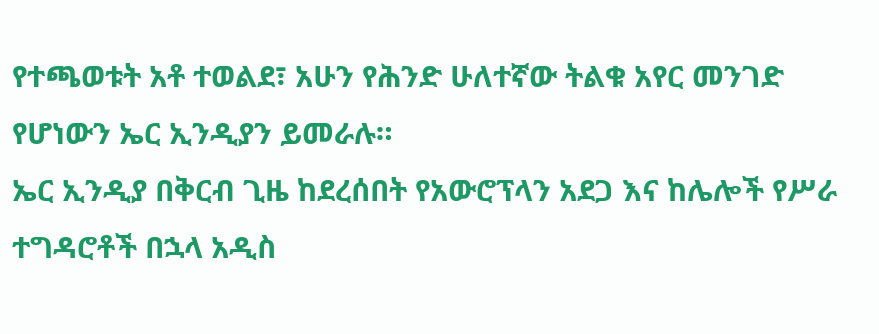የተጫወቱት አቶ ተወልደ፣ አሁን የሕንድ ሁለተኛው ትልቁ አየር መንገድ የሆነውን ኤር ኢንዲያን ይመራሉ።
ኤር ኢንዲያ በቅርብ ጊዜ ከደረሰበት የአውሮፕላን አደጋ እና ከሌሎች የሥራ ተግዳሮቶች በኋላ አዲስ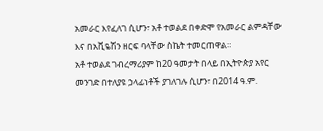አመራር እየፈለገ ሲሆን፣ አቶ ተወልደ በቀድሞ የአመራር ልምዳቸው እና በአቪዬሽን ዘርፍ ባላቸው ስኬት ተመርጠዋል።
አቶ ተወልደ ገብረማሪያም ከ20 ዓመታት በላይ በኢትዮጵያ አየር መንገድ በተለያዩ ኃላፊነቶች ያገለገሉ ሲሆን፣ በ2014 ዓ.ም.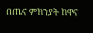በጤና ምክንያት ከዋና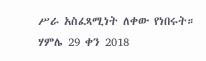ሥራ አስፈጻሚነት ለቀው የነበሩት።
ሃምሌ 29 ቀን 2018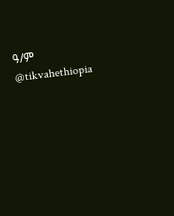ዓ/ም
@tikvahethiopia